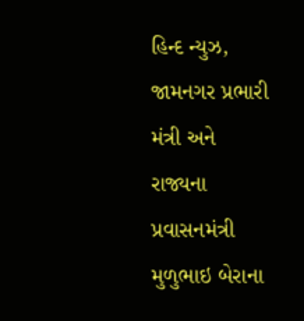હિન્દ ન્યુઝ, જામનગર પ્રભારી મંત્રી અને રાજ્યના પ્રવાસનમંત્રી મુળુભાઇ બેરાના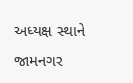અધ્યક્ષ સ્થાને જામનગર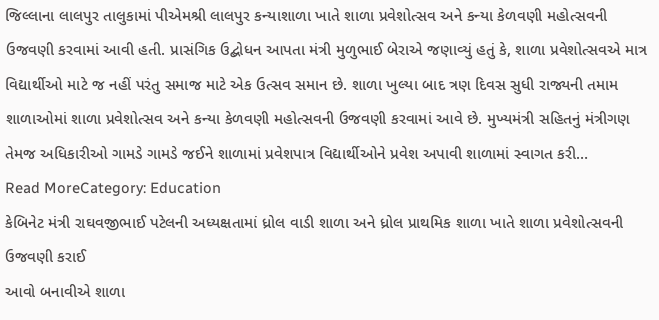જિલ્લાના લાલપુર તાલુકામાં પીએમશ્રી લાલપુર કન્યાશાળા ખાતે શાળા પ્રવેશોત્સવ અને કન્યા કેળવણી મહોત્સવની ઉજવણી કરવામાં આવી હતી. પ્રાસંગિક ઉદ્બોધન આપતા મંત્રી મુળુભાઈ બેરાએ જણાવ્યું હતું કે, શાળા પ્રવેશોત્સવએ માત્ર વિદ્યાર્થીઓ માટે જ નહીં પરંતુ સમાજ માટે એક ઉત્સવ સમાન છે. શાળા ખુલ્યા બાદ ત્રણ દિવસ સુધી રાજ્યની તમામ શાળાઓમાં શાળા પ્રવેશોત્સવ અને કન્યા કેળવણી મહોત્સવની ઉજવણી કરવામાં આવે છે. મુખ્યમંત્રી સહિતનું મંત્રીગણ તેમજ અધિકારીઓ ગામડે ગામડે જઈને શાળામાં પ્રવેશપાત્ર વિદ્યાર્થીઓને પ્રવેશ અપાવી શાળામાં સ્વાગત કરી…
Read MoreCategory: Education
કેબિનેટ મંત્રી રાઘવજીભાઈ પટેલની અધ્યક્ષતામાં ધ્રોલ વાડી શાળા અને ધ્રોલ પ્રાથમિક શાળા ખાતે શાળા પ્રવેશોત્સવની ઉજવણી કરાઈ
આવો બનાવીએ શાળા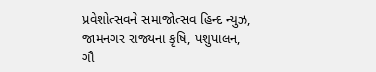પ્રવેશોત્સવને સમાજોત્સવ હિન્દ ન્યુઝ, જામનગર રાજ્યના કૃષિ, પશુપાલન, ગૌ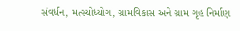સંવર્ધન, મત્સ્યોધ્યોગ, ગ્રામવિકાસ અને ગ્રામ ગૃહ નિર્માણ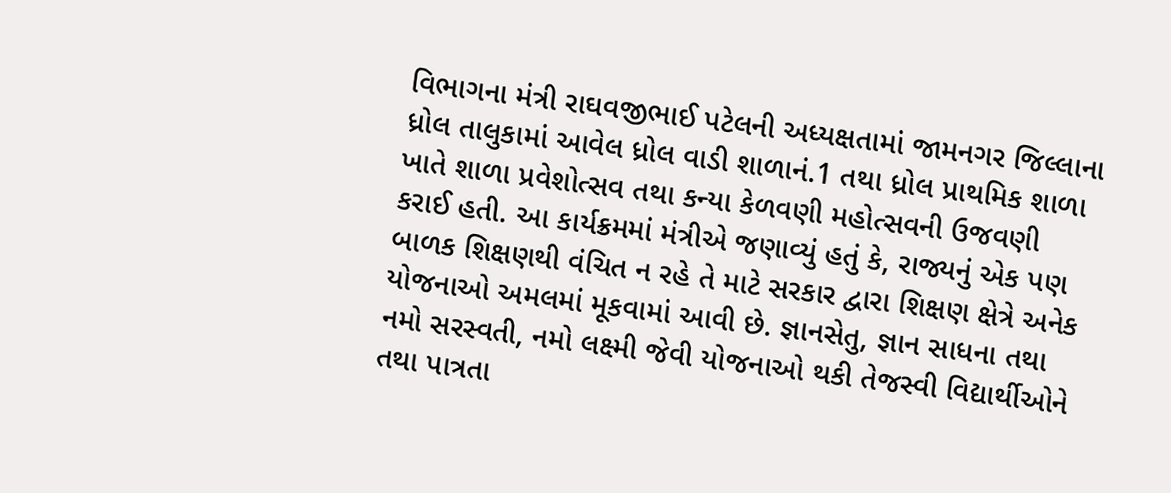વિભાગના મંત્રી રાઘવજીભાઈ પટેલની અધ્યક્ષતામાં જામનગર જિલ્લાના ધ્રોલ તાલુકામાં આવેલ ધ્રોલ વાડી શાળાનં.1 તથા ધ્રોલ પ્રાથમિક શાળા ખાતે શાળા પ્રવેશોત્સવ તથા કન્યા કેળવણી મહોત્સવની ઉજવણી કરાઈ હતી. આ કાર્યક્રમમાં મંત્રીએ જણાવ્યું હતું કે, રાજ્યનું એક પણ બાળક શિક્ષણથી વંચિત ન રહે તે માટે સરકાર દ્વારા શિક્ષણ ક્ષેત્રે અનેક યોજનાઓ અમલમાં મૂકવામાં આવી છે. જ્ઞાનસેતુ, જ્ઞાન સાધના તથા નમો સરસ્વતી, નમો લક્ષ્મી જેવી યોજનાઓ થકી તેજસ્વી વિદ્યાર્થીઓને તથા પાત્રતા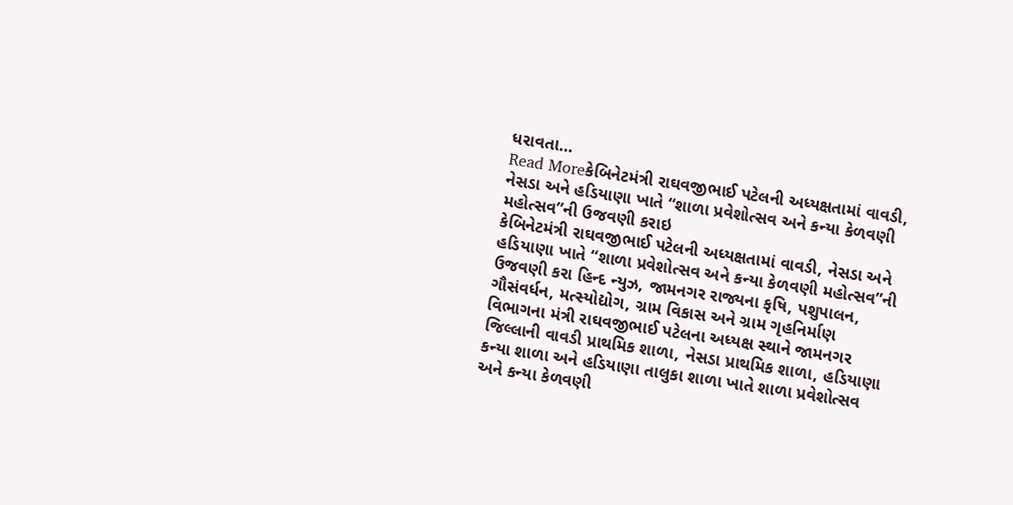ધરાવતા…
Read Moreકેબિનેટમંત્રી રાઘવજીભાઈ પટેલની અધ્યક્ષતામાં વાવડી, નેસડા અને હડિયાણા ખાતે “શાળા પ્રવેશોત્સવ અને કન્યા કેળવણી મહોત્સવ”ની ઉજવણી કરાઇ
કેબિનેટમંત્રી રાઘવજીભાઈ પટેલની અધ્યક્ષતામાં વાવડી, નેસડા અને હડિયાણા ખાતે “શાળા પ્રવેશોત્સવ અને કન્યા કેળવણી મહોત્સવ”ની ઉજવણી કરા હિન્દ ન્યુઝ, જામનગર રાજ્યના કૃષિ, પશુપાલન, ગૌસંવર્ધન, મત્સ્યોદ્યોગ, ગ્રામ વિકાસ અને ગ્રામ ગૃહનિર્માણ વિભાગના મંત્રી રાઘવજીભાઈ પટેલના અધ્યક્ષ સ્થાને જામનગર જિલ્લાની વાવડી પ્રાથમિક શાળા, નેસડા પ્રાથમિક શાળા, હડિયાણા કન્યા શાળા અને હડિયાણા તાલુકા શાળા ખાતે શાળા પ્રવેશોત્સવ અને કન્યા કેળવણી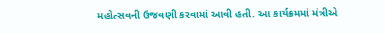મહોત્સવની ઉજવણી કરવામાં આવી હતી. આ કાર્યક્રમમાં મંત્રીએ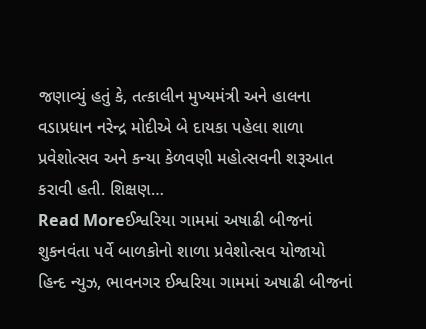જણાવ્યું હતું કે, તત્કાલીન મુખ્યમંત્રી અને હાલના વડાપ્રધાન નરેન્દ્ર મોદીએ બે દાયકા પહેલા શાળા પ્રવેશોત્સવ અને કન્યા કેળવણી મહોત્સવની શરૂઆત કરાવી હતી. શિક્ષણ…
Read Moreઈશ્વરિયા ગામમાં અષાઢી બીજનાં શુકનવંતા પર્વે બાળકોનો શાળા પ્રવેશોત્સવ યોજાયો
હિન્દ ન્યુઝ, ભાવનગર ઈશ્વરિયા ગામમાં અષાઢી બીજનાં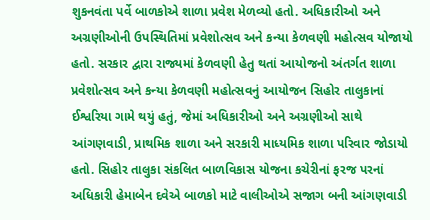શુકનવંતા પર્વે બાળકોએ શાળા પ્રવેશ મેળવ્યો હતો. અધિકારીઓ અને અગ્રણીઓની ઉપસ્થિતિમાં પ્રવેશોત્સવ અને કન્યા કેળવણી મહોત્સવ યોજાયો હતો. સરકાર દ્વારા રાજ્યમાં કેળવણી હેતુ થતાં આયોજનો અંતર્ગત શાળા પ્રવેશોત્સવ અને કન્યા કેળવણી મહોત્સવનું આયોજન સિહોર તાલુકાનાં ઈશ્વરિયા ગામે થયું હતું, જેમાં અધિકારીઓ અને અગ્રણીઓ સાથે આંગણવાડી, પ્રાથમિક શાળા અને સરકારી માધ્યમિક શાળા પરિવાર જોડાયો હતો. સિહોર તાલુકા સંકલિત બાળવિકાસ યોજના કચેરીનાં ફરજ પરનાં અધિકારી હેમાબેન દવેએ બાળકો માટે વાલીઓએ સજાગ બની આંગણવાડી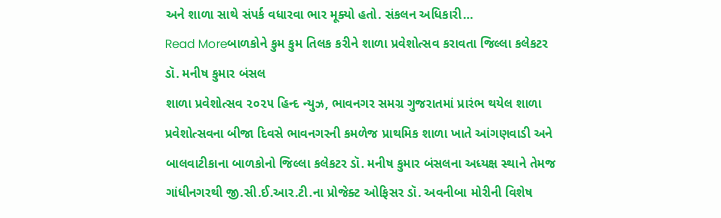અને શાળા સાથે સંપર્ક વધારવા ભાર મૂક્યો હતો. સંકલન અધિકારી…
Read Moreબાળકોને કુમ કુમ તિલક કરીને શાળા પ્રવેશોત્સવ કરાવતા જિલ્લા કલેકટર ડૉ. મનીષ કુમાર બંસલ
શાળા પ્રવેશોત્સવ ૨૦૨૫ હિન્દ ન્યુઝ, ભાવનગર સમગ્ર ગુજરાતમાં પ્રારંભ થયેલ શાળા પ્રવેશોત્સવના બીજા દિવસે ભાવનગરની કમળેજ પ્રાથમિક શાળા ખાતે આંગણવાડી અને બાલવાટીકાના બાળકોનો જિલ્લા કલેકટર ડૉ. મનીષ કુમાર બંસલના અધ્યક્ષ સ્થાને તેમજ ગાંધીનગરથી જી.સી.ઈ.આર.ટી.ના પ્રોજેક્ટ ઓફિસર ડૉ. અવનીબા મોરીની વિશેષ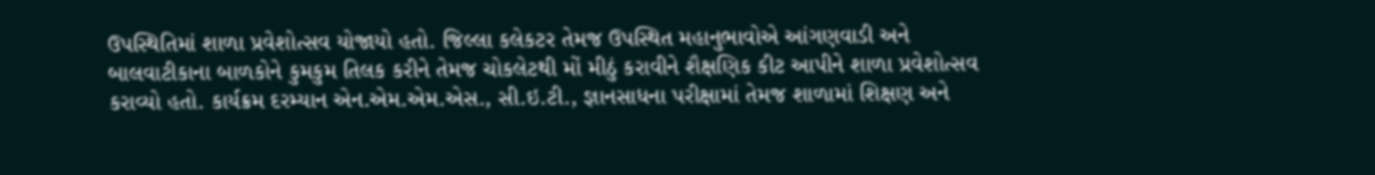ઉપસ્થિતિમાં શાળા પ્રવેશોત્સવ યોજાયો હતો. જિલ્લા કલેકટર તેમજ ઉપસ્થિત મહાનુભાવોએ આંગણવાડી અને બાલવાટીકાના બાળકોને કુમકુમ તિલક કરીને તેમજ ચોકલેટથી મોં મીઠું કરાવીને શૈક્ષણિક કીટ આપીને શાળા પ્રવેશોત્સવ કરાવ્યો હતો. કાર્યક્રમ દરમ્યાન એન.એમ.એમ.એસ., સી.ઇ.ટી., જ્ઞાનસાધના પરીક્ષામાં તેમજ શાળામાં શિક્ષણ અને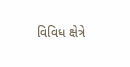વિવિધ ક્ષેત્રે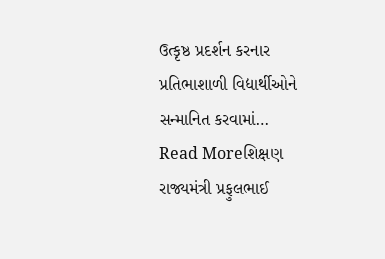ઉત્કૃષ્ઠ પ્રદર્શન કરનાર પ્રતિભાશાળી વિદ્યાર્થીઓને સન્માનિત કરવામાં…
Read Moreશિક્ષણ રાજ્યમંત્રી પ્રફુલભાઈ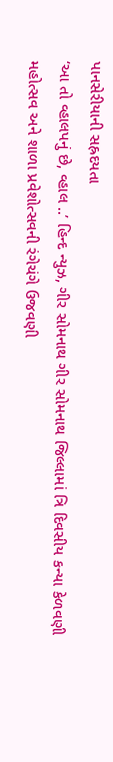પાનસેરીયાની સહ્રદયતા
‘આ તો વ્હાલપનું છે, વ્હાલ ..’ હિન્દ ન્યુઝ, ગીર સોમનાથ ગીર સોમનાથ જિલ્લામાં ત્રિ દિવસીય કન્યા કેળવણી મહોત્સવ અને શાળા પ્રવેશોત્સવની રંગેચંગે ઉજવણી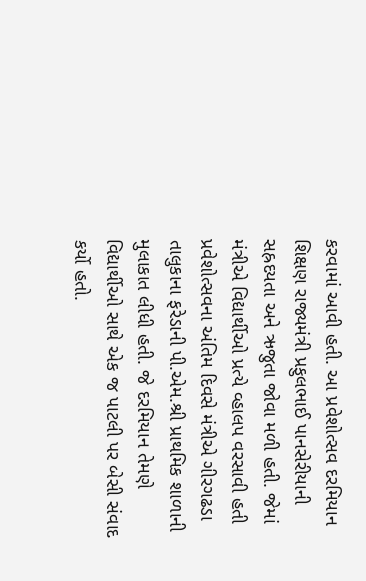કરવામાં આવી હતી. આ પ્રવેશોત્સવ દરમિયાન શિક્ષણ રાજ્યમંત્રી પ્રફુલભાઈ પાનસેરીયાની સહ્રદયતા અને ઋજુતા જોવા મળી હતી. જેમાં મંત્રીએ વિદ્યાર્થીઓ પ્રત્યે વ્હાલપ વરસાવી હતી પ્રવેશોત્સવના અંતિમ દિવસે મંત્રીએ ગીરગઢડા તાલુકાના ફરેડાની પી.એમ.શ્રી પ્રાથમિક શાળાની મુલાકાત લીધી હતી. જે દરમિયાન તેમણે વિદ્યાર્થીઓ સાથે એક જ પાટલી પર બેસી સંવાદ કર્યો હતો.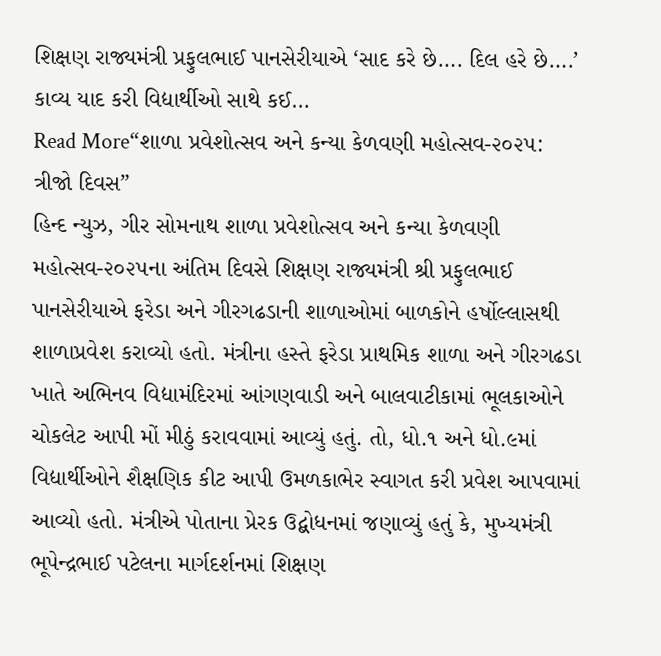શિક્ષણ રાજ્યમંત્રી પ્રફુલભાઈ પાનસેરીયાએ ‘સાદ કરે છે…. દિલ હરે છે….’ કાવ્ય યાદ કરી વિદ્યાર્થીઓ સાથે કઈ…
Read More“શાળા પ્રવેશોત્સવ અને કન્યા કેળવણી મહોત્સવ-૨૦૨૫: ત્રીજો દિવસ”
હિન્દ ન્યુઝ, ગીર સોમનાથ શાળા પ્રવેશોત્સવ અને કન્યા કેળવણી મહોત્સવ-૨૦૨૫ના અંતિમ દિવસે શિક્ષણ રાજ્યમંત્રી શ્રી પ્રફુલભાઈ પાનસેરીયાએ ફરેડા અને ગીરગઢડાની શાળાઓમાં બાળકોને હર્ષોલ્લાસથી શાળાપ્રવેશ કરાવ્યો હતો. મંત્રીના હસ્તે ફરેડા પ્રાથમિક શાળા અને ગીરગઢડા ખાતે અભિનવ વિદ્યામંદિરમાં આંગણવાડી અને બાલવાટીકામાં ભૂલકાઓને ચોકલેટ આપી મોં મીઠું કરાવવામાં આવ્યું હતું. તો, ધો.૧ અને ધો.૯માં વિદ્યાર્થીઓને શૈક્ષણિક કીટ આપી ઉમળકાભેર સ્વાગત કરી પ્રવેશ આપવામાં આવ્યો હતો. મંત્રીએ પોતાના પ્રેરક ઉદ્બોધનમાં જણાવ્યું હતું કે, મુખ્યમંત્રી ભૂપેન્દ્રભાઈ પટેલના માર્ગદર્શનમાં શિક્ષણ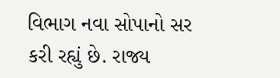વિભાગ નવા સોપાનો સર કરી રહ્યું છે. રાજ્ય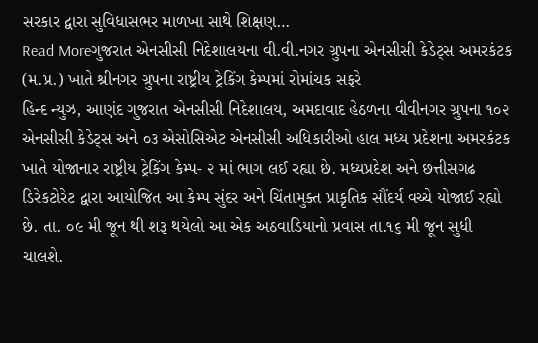સરકાર દ્વારા સુવિધાસભર માળખા સાથે શિક્ષણ…
Read Moreગુજરાત એનસીસી નિદેશાલયના વી.વી.નગર ગ્રુપના એનસીસી કેડેટ્સ અમરકંટક (મ.પ્ર.) ખાતે શ્રીનગર ગ્રુપના રાષ્ટ્રીય ટ્રેકિંગ કેમ્પમાં રોમાંચક સફરે
હિન્દ ન્યુઝ, આણંદ ગુજરાત એનસીસી નિદેશાલય, અમદાવાદ હેઠળના વીવીનગર ગ્રુપના ૧૦૨ એનસીસી કેડેટ્સ અને ૦૩ એસોસિએટ એનસીસી અધિકારીઓ હાલ મધ્ય પ્રદેશના અમરકંટક ખાતે યોજાનાર રાષ્ટ્રીય ટ્રેકિંગ કેમ્પ- ૨ માં ભાગ લઈ રહ્યા છે. મધ્યપ્રદેશ અને છત્તીસગઢ ડિરેકટોરેટ દ્વારા આયોજિત આ કેમ્પ સુંદર અને ચિંતામુક્ત પ્રાકૃતિક સૌંદર્ય વચ્ચે યોજાઈ રહ્યો છે. તા. ૦૯ મી જૂન થી શરૂ થયેલો આ એક અઠવાડિયાનો પ્રવાસ તા.૧૬ મી જૂન સુધી ચાલશે.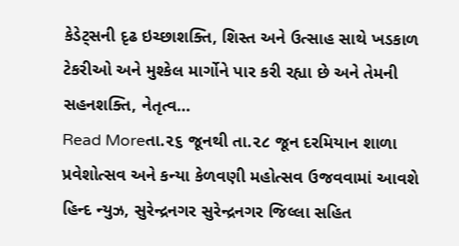કેડેટ્સની દૃઢ ઇચ્છાશક્તિ, શિસ્ત અને ઉત્સાહ સાથે ખડકાળ ટેકરીઓ અને મુશ્કેલ માર્ગોને પાર કરી રહ્યા છે અને તેમની સહનશક્તિ, નેતૃત્વ…
Read Moreતા.૨૬ જૂનથી તા.૨૮ જૂન દરમિયાન શાળા પ્રવેશોત્સવ અને કન્યા કેળવણી મહોત્સવ ઉજવવામાં આવશે
હિન્દ ન્યુઝ, સુરેન્દ્રનગર સુરેન્દ્રનગર જિલ્લા સહિત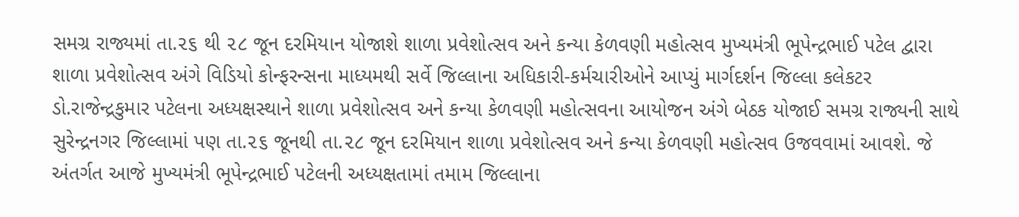સમગ્ર રાજ્યમાં તા.૨૬ થી ૨૮ જૂન દરમિયાન યોજાશે શાળા પ્રવેશોત્સવ અને કન્યા કેળવણી મહોત્સવ મુખ્યમંત્રી ભૂપેન્દ્રભાઈ પટેલ દ્વારા શાળા પ્રવેશોત્સવ અંગે વિડિયો કોન્ફરન્સના માધ્યમથી સર્વે જિલ્લાના અધિકારી-કર્મચારીઓને આપ્યું માર્ગદર્શન જિલ્લા કલેકટર ડો.રાજેન્દ્રકુમાર પટેલના અધ્યક્ષસ્થાને શાળા પ્રવેશોત્સવ અને કન્યા કેળવણી મહોત્સવના આયોજન અંગે બેઠક યોજાઈ સમગ્ર રાજ્યની સાથે સુરેન્દ્રનગર જિલ્લામાં પણ તા.૨૬ જૂનથી તા.૨૮ જૂન દરમિયાન શાળા પ્રવેશોત્સવ અને કન્યા કેળવણી મહોત્સવ ઉજવવામાં આવશે. જે અંતર્ગત આજે મુખ્યમંત્રી ભૂપેન્દ્રભાઈ પટેલની અધ્યક્ષતામાં તમામ જિલ્લાના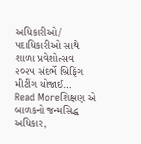અધિકારીઓ/ પદાધિકારીઓ સાથે શાળા પ્રવેશોત્સવ ૨૦૨૫ સંદર્ભે બ્રિફિંગ મીટીંગ યોજાઈ…
Read Moreશિક્ષણ એ બાળકનો જન્મસિદ્ધ અધિકાર,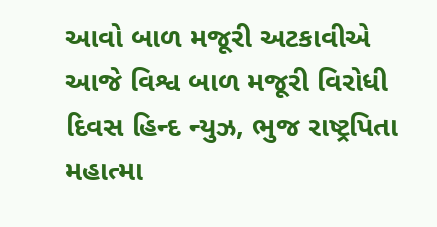આવો બાળ મજૂરી અટકાવીએ
આજે વિશ્વ બાળ મજૂરી વિરોધી દિવસ હિન્દ ન્યુઝ, ભુજ રાષ્ટ્રપિતા મહાત્મા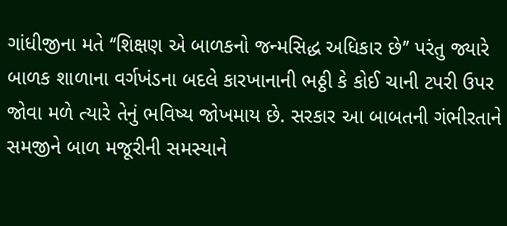ગાંધીજીના મતે ‘‘શિક્ષણ એ બાળકનો જન્મસિદ્ધ અધિકાર છે’’ પરંતુ જ્યારે બાળક શાળાના વર્ગખંડના બદલે કારખાનાની ભઠ્ઠી કે કોઈ ચાની ટપરી ઉપર જોવા મળે ત્યારે તેનું ભવિષ્ય જોખમાય છે. સરકાર આ બાબતની ગંભીરતાને સમજીને બાળ મજૂરીની સમસ્યાને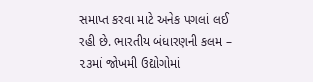સમાપ્ત કરવા માટે અનેક પગલાં લઈ રહી છે. ભારતીય બંધારણની કલમ – ૨૩માં જોખમી ઉદ્યોગોમાં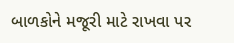બાળકોને મજૂરી માટે રાખવા પર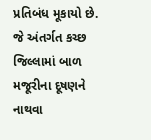પ્રતિબંધ મૂકાયો છે. જે અંતર્ગત કચ્છ જિલ્લામાં બાળ મજૂરીના દૂષણને નાથવા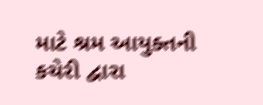માટે શ્રમ આયુક્તની કચેરી દ્વારા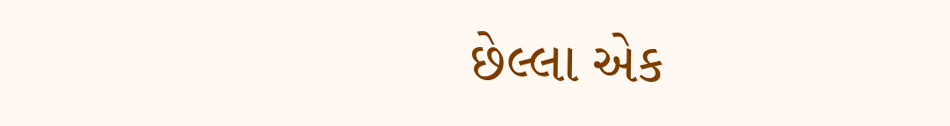છેલ્લા એક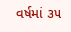વર્ષમાં ૩૫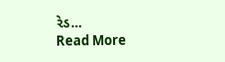રેડ…
Read More